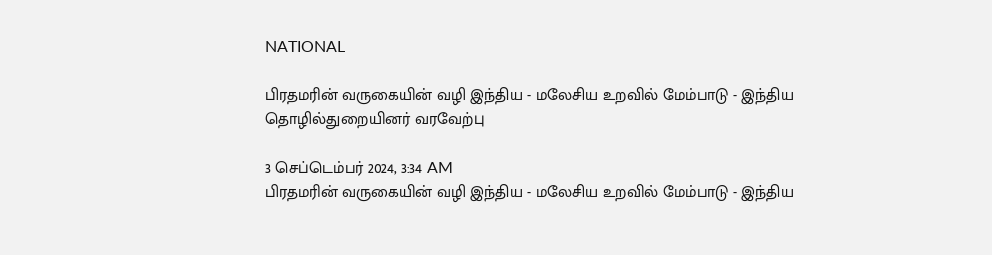NATIONAL

பிரதமரின் வருகையின் வழி இந்திய - மலேசிய உறவில் மேம்பாடு - இந்திய தொழில்துறையினர் வரவேற்பு

3 செப்டெம்பர் 2024, 3:34 AM
பிரதமரின் வருகையின் வழி இந்திய - மலேசிய உறவில் மேம்பாடு - இந்திய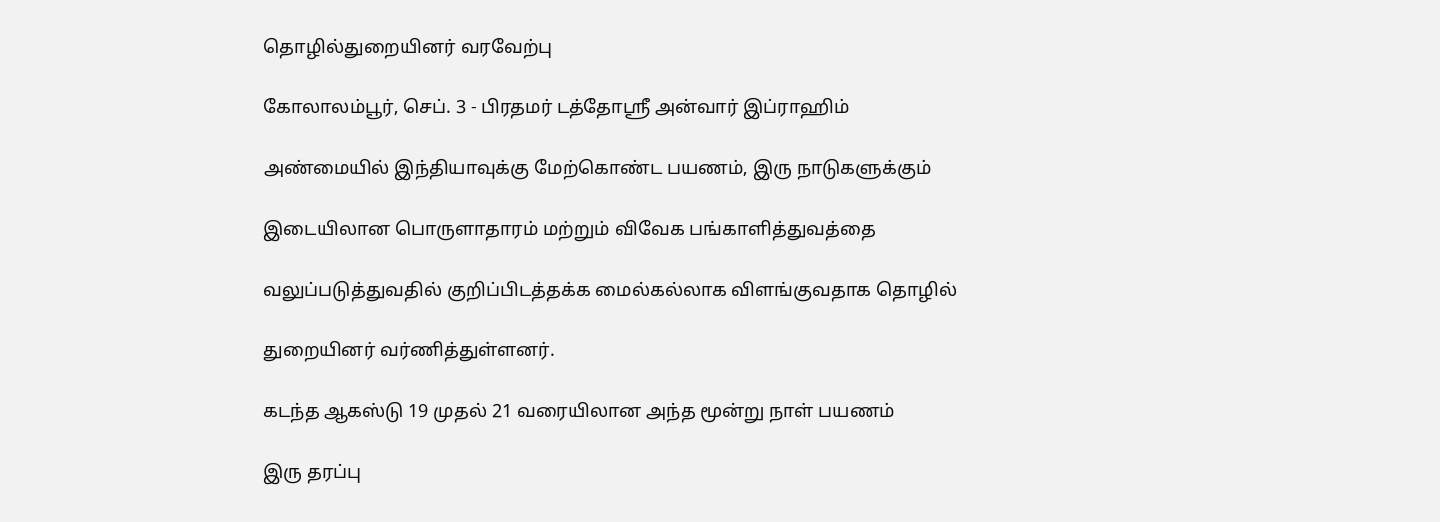தொழில்துறையினர் வரவேற்பு

கோலாலம்பூர், செப். 3 - பிரதமர் டத்தோஸ்ரீ அன்வார் இப்ராஹிம்

அண்மையில் இந்தியாவுக்கு மேற்கொண்ட பயணம், இரு நாடுகளுக்கும்

இடையிலான பொருளாதாரம் மற்றும் விவேக பங்காளித்துவத்தை

வலுப்படுத்துவதில் குறிப்பிடத்தக்க மைல்கல்லாக விளங்குவதாக தொழில்

துறையினர் வர்ணித்துள்ளனர்.

கடந்த ஆகஸ்டு 19 முதல் 21 வரையிலான அந்த மூன்று நாள் பயணம்

இரு தரப்பு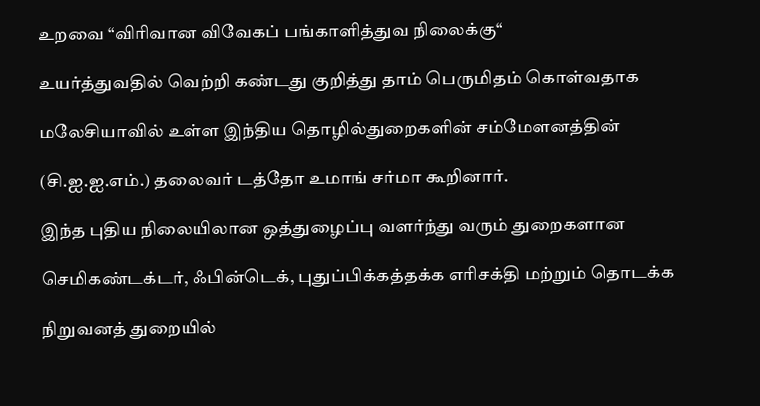உறவை “விரிவான விவேகப் பங்காளித்துவ நிலைக்கு“

உயர்த்துவதில் வெற்றி கண்டது குறித்து தாம் பெருமிதம் கொள்வதாக

மலேசியாவில் உள்ள இந்திய தொழில்துறைகளின் சம்மேளனத்தின்

(சி.ஐ.ஐ.எம்.) தலைவர் டத்தோ உமாங் சர்மா கூறினார்.

இந்த புதிய நிலையிலான ஒத்துழைப்பு வளர்ந்து வரும் துறைகளான

செமிகண்டக்டர், ஃபின்டெக், புதுப்பிக்கத்தக்க எரிசக்தி மற்றும் தொடக்க

நிறுவனத் துறையில்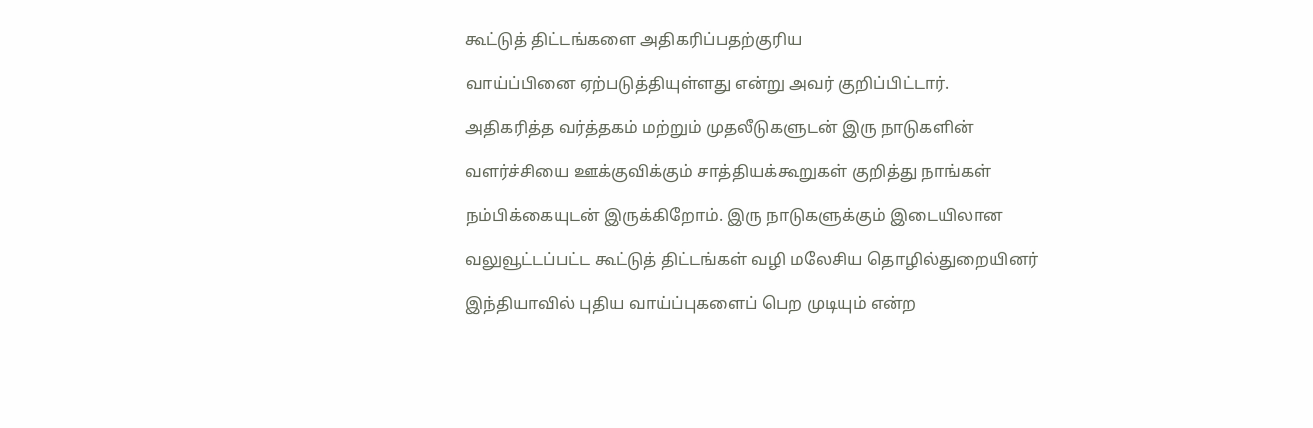கூட்டுத் திட்டங்களை அதிகரிப்பதற்குரிய

வாய்ப்பினை ஏற்படுத்தியுள்ளது என்று அவர் குறிப்பிட்டார்.

அதிகரித்த வர்த்தகம் மற்றும் முதலீடுகளுடன் இரு நாடுகளின்

வளர்ச்சியை ஊக்குவிக்கும் சாத்தியக்கூறுகள் குறித்து நாங்கள்

நம்பிக்கையுடன் இருக்கிறோம். இரு நாடுகளுக்கும் இடையிலான

வலுவூட்டப்பட்ட கூட்டுத் திட்டங்கள் வழி மலேசிய தொழில்துறையினர்

இந்தியாவில் புதிய வாய்ப்புகளைப் பெற முடியும் என்ற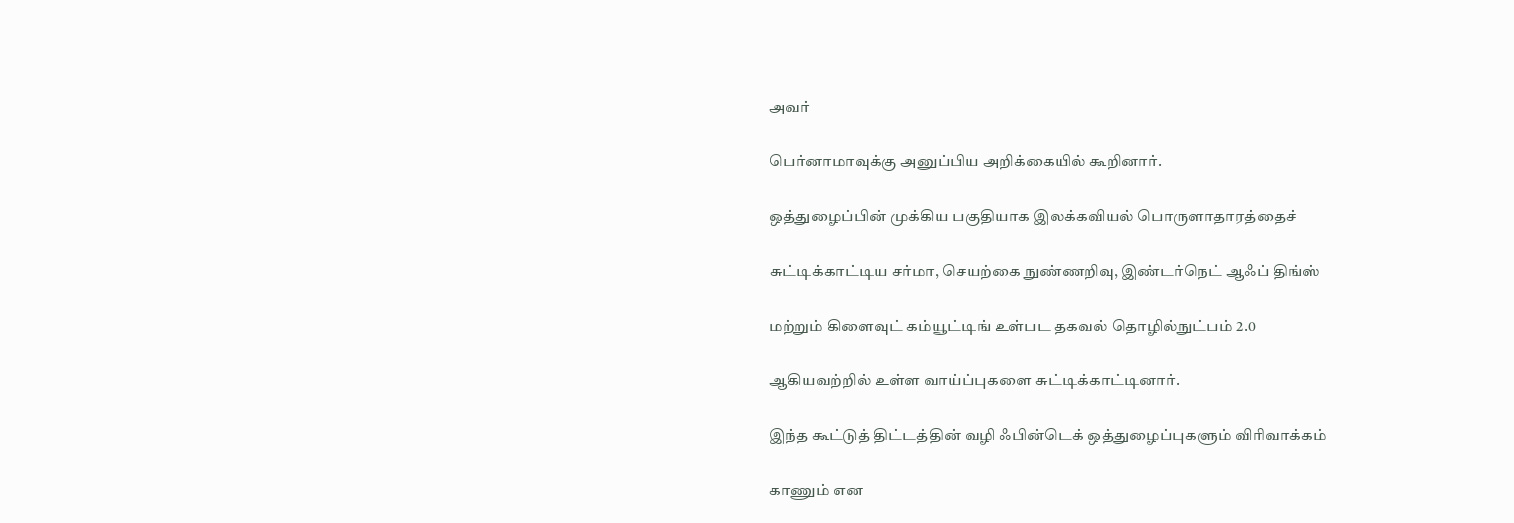அவர்

பெர்னாமாவுக்கு அனுப்பிய அறிக்கையில் கூறினார்.

ஒத்துழைப்பின் முக்கிய பகுதியாக இலக்கவியல் பொருளாதாரத்தைச்

சுட்டிக்காட்டிய சர்மா, செயற்கை நுண்ணறிவு, இண்டர்நெட் ஆஃப் திங்ஸ்

மற்றும் கிளைவுட் கம்யூட்டிங் உள்பட தகவல் தொழில்நுட்பம் 2.0

ஆகியவற்றில் உள்ள வாய்ப்புகளை சுட்டிக்காட்டினார்.

இந்த கூட்டுத் திட்டத்தின் வழி ஃபின்டெக் ஒத்துழைப்புகளும் விரிவாக்கம்

காணும் என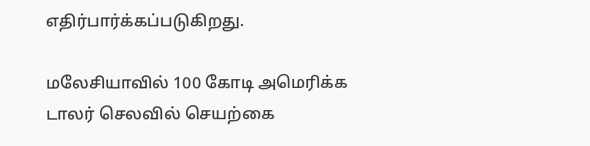எதிர்பார்க்கப்படுகிறது.

மலேசியாவில் 100 கோடி அமெரிக்க டாலர் செலவில் செயற்கை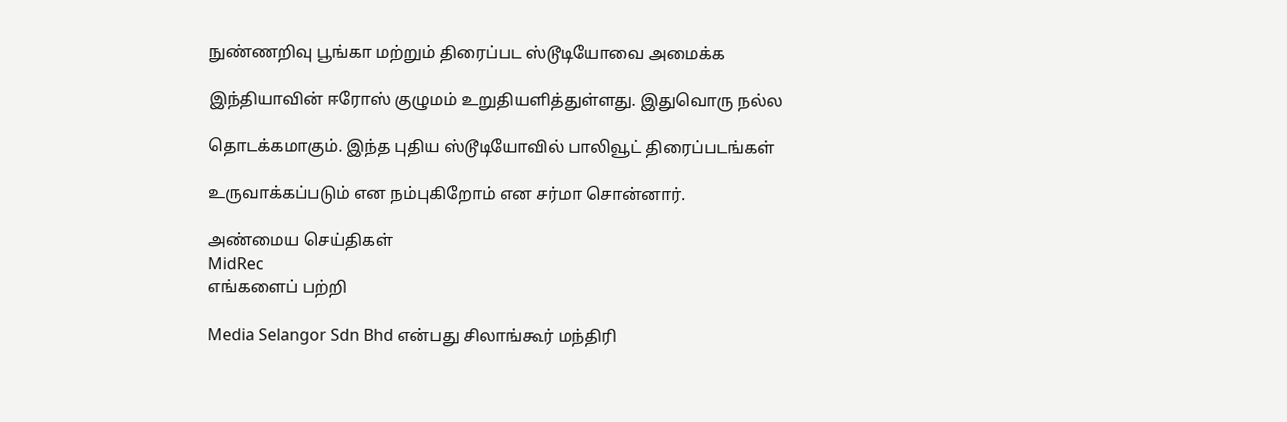நுண்ணறிவு பூங்கா மற்றும் திரைப்பட ஸ்டூடியோவை அமைக்க

இந்தியாவின் ஈரோஸ் குழுமம் உறுதியளித்துள்ளது. இதுவொரு நல்ல

தொடக்கமாகும். இந்த புதிய ஸ்டூடியோவில் பாலிவூட் திரைப்படங்கள்

உருவாக்கப்படும் என நம்புகிறோம் என சர்மா சொன்னார்.

அண்மைய செய்திகள்
MidRec
எங்களைப் பற்றி

Media Selangor Sdn Bhd என்பது சிலாங்கூர் மந்திரி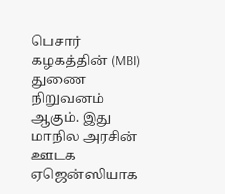பெசார் கழகத்தின் (MBI) துணை நிறுவனம் ஆகும். இது மாநில அரசின் ஊடக ஏஜென்ஸியாக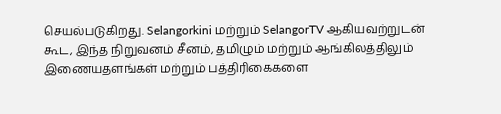செயல்படுகிறது. Selangorkini மற்றும் SelangorTV ஆகியவற்றுடன் கூட, இந்த நிறுவனம் சீனம், தமிழும் மற்றும் ஆங்கிலத்திலும் இணையதளங்கள் மற்றும் பத்திரிகைகளை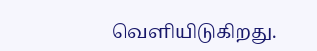வெளியிடுகிறது.